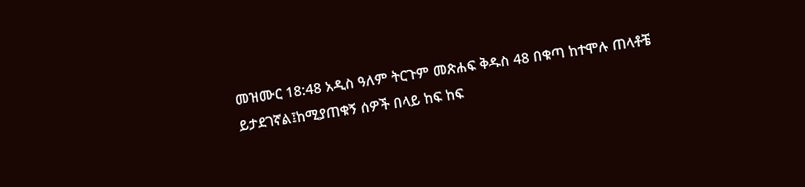መዝሙር 18:48 አዲስ ዓለም ትርጉም መጽሐፍ ቅዱስ 48 በቁጣ ከተሞሉ ጠላቶቼ ይታደገኛል፤ከሚያጠቁኝ ሰዎች በላይ ከፍ ከፍ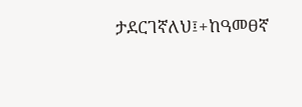ታደርገኛለህ፤+ከዓመፀኛ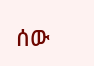ሰው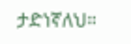ታድነኛለህ።